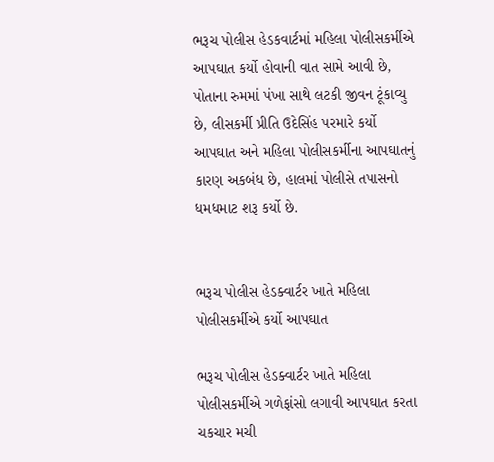ભરૂચ પોલીસ હેડકવાર્ટમાં મહિલા પોલીસકર્મીએ આપઘાત કર્યો હોવાની વાત સામે આવી છે, પોતાના રુમમાં પંખા સાથે લટકી જીવન ટૂંકાવ્યુ છે, લીસકર્મી પ્રીતિ ઉદેસિંહ પરમારે કર્યો આપઘાત અને મહિલા પોલીસકર્મીના આપઘાતનું કારણ અકબંધ છે, હાલમાં પોલીસે તપાસનો ધમધમાટ શરૂ કર્યો છે.


ભરૂચ પોલીસ હેડક્વાર્ટર ખાતે મહિલા પોલીસકર્મીએ કર્યો આપઘાત

ભરૂચ પોલીસ હેડક્વાર્ટર ખાતે મહિલા પોલીસકર્મીએ ગળેફાંસો લગાવી આપઘાત કરતા ચકચાર મચી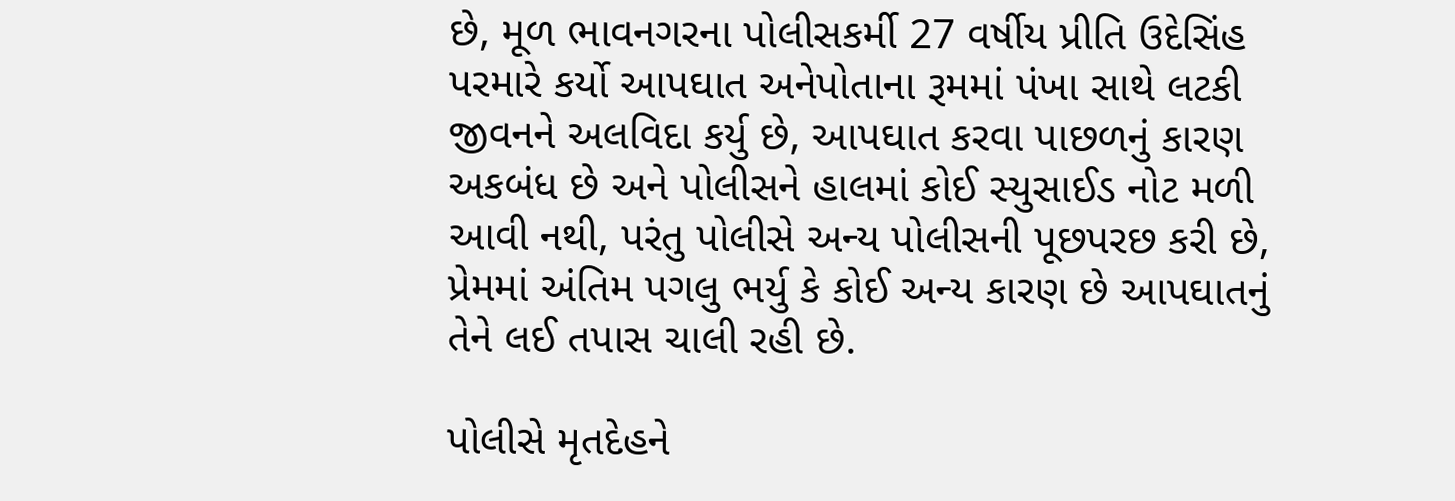છે, મૂળ ભાવનગરના પોલીસકર્મી 27 વર્ષીય પ્રીતિ ઉદેસિંહ પરમારે કર્યો આપઘાત અનેપોતાના રૂમમાં પંખા સાથે લટકી જીવનને અલવિદા કર્યુ છે, આપઘાત કરવા પાછળનું કારણ અકબંધ છે અને પોલીસને હાલમાં કોઈ સ્યુસાઈડ નોટ મળી આવી નથી, પરંતુ પોલીસે અન્ય પોલીસની પૂછપરછ કરી છે, પ્રેમમાં અંતિમ પગલુ ભર્યુ કે કોઈ અન્ય કારણ છે આપઘાતનું તેને લઈ તપાસ ચાલી રહી છે.

પોલીસે મૃતદેહને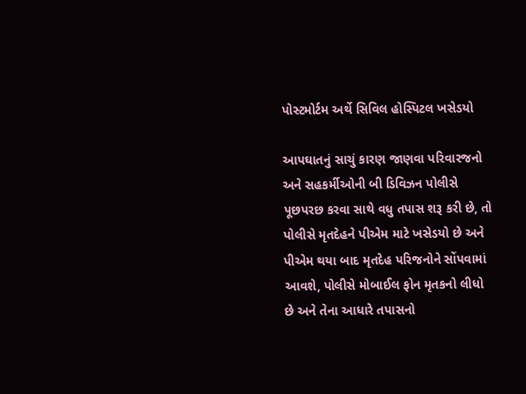પોસ્ટમોર્ટમ અર્થે સિવિલ હોસ્પિટલ ખસેડયો

આપઘાતનું સાચું કારણ જાણવા પરિવારજનો અને સહકર્મીઓની બી ડિવિઝન પોલીસે પૂછપરછ કરવા સાથે વધુ તપાસ શરૂ કરી છે, તો પોલીસે મૃતદેહને પીએમ માટે ખસેડયો છે અને પીએમ થયા બાદ મૃતદેહ પરિજનોને સોંપવામાં આવશે, પોલીસે મોબાઈલ ફોન મૃતકનો લીધો છે અને તેના આધારે તપાસનો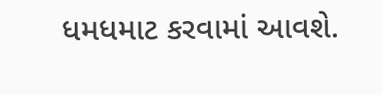ધમધમાટ કરવામાં આવશે.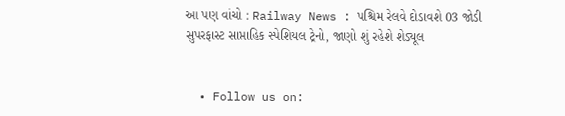આ પણ વાંચો : Railway News : પશ્ચિમ રેલવે દોડાવશે 03 જોડી સુપરફાસ્ટ સાપ્તાહિક સ્પેશિયલ ટ્રેનો, જાણો શું રહેશે શેડ્યૂલ


  • Follow us on: